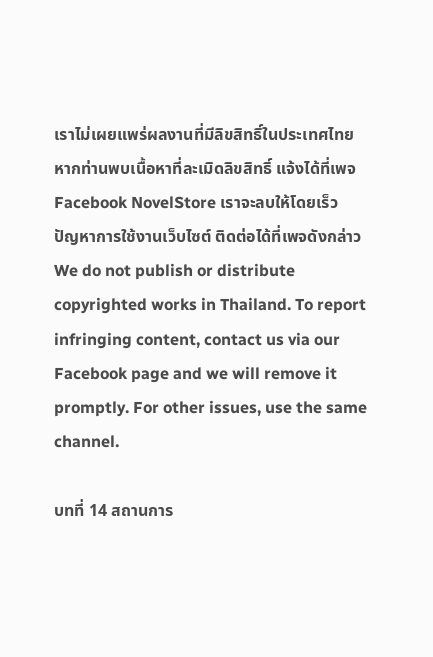เราไม่เผยแพร่ผลงานที่มีลิขสิทธิ์ในประเทศไทย หากท่านพบเนื้อหาที่ละเมิดลิขสิทธิ์ แจ้งได้ที่เพจ Facebook NovelStore เราจะลบให้โดยเร็ว
ปัญหาการใช้งานเว็บไซต์ ติดต่อได้ที่เพจดังกล่าว
We do not publish or distribute copyrighted works in Thailand. To report infringing content, contact us via our Facebook page and we will remove it promptly. For other issues, use the same channel.

บทที่ 14 สถานการ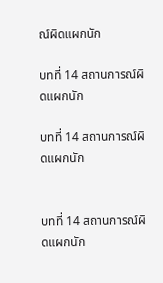ณ์ผิดแผกนัก

บทที่ 14 สถานการณ์ผิดแผกนัก

บทที่ 14 สถานการณ์ผิดแผกนัก


บทที่ 14 สถานการณ์ผิดแผกนัก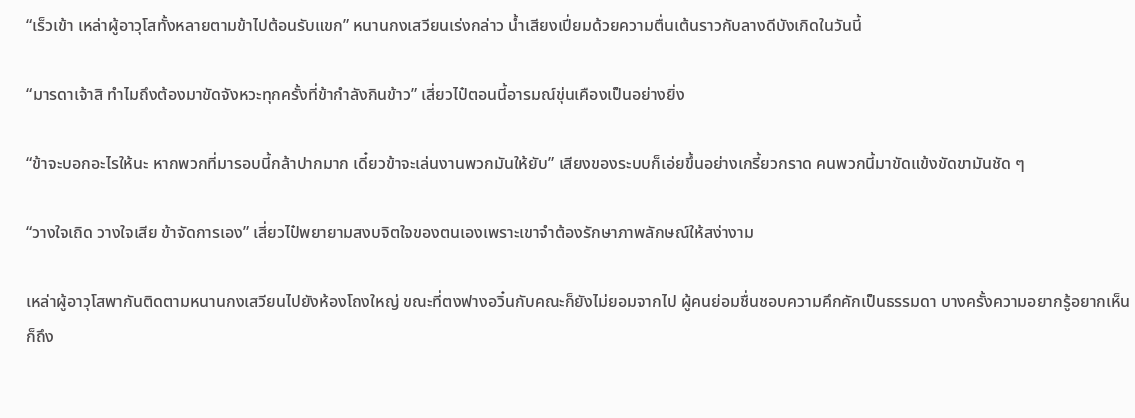“เร็วเข้า เหล่าผู้อาวุโสทั้งหลายตามข้าไปต้อนรับแขก” หนานกงเสวียนเร่งกล่าว น้ำเสียงเปี่ยมด้วยความตื่นเต้นราวกับลางดีบังเกิดในวันนี้

“มารดาเจ้าสิ ทำไมถึงต้องมาขัดจังหวะทุกครั้งที่ข้ากำลังกินข้าว” เสี่ยวไป๋ตอนนี้อารมณ์ขุ่นเคืองเป็นอย่างยิ่ง

“ข้าจะบอกอะไรให้นะ หากพวกที่มารอบนี้กล้าปากมาก เดี๋ยวข้าจะเล่นงานพวกมันให้ยับ” เสียงของระบบก็เอ่ยขึ้นอย่างเกรี้ยวกราด คนพวกนี้มาขัดแข้งขัดขามันชัด ๆ

“วางใจเถิด วางใจเสีย ข้าจัดการเอง” เสี่ยวไป๋พยายามสงบจิตใจของตนเองเพราะเขาจำต้องรักษาภาพลักษณ์ให้สง่างาม

เหล่าผู้อาวุโสพากันติดตามหนานกงเสวียนไปยังห้องโถงใหญ่ ขณะที่ตงฟางอวิ๋นกับคณะก็ยังไม่ยอมจากไป ผู้คนย่อมชื่นชอบความคึกคักเป็นธรรมดา บางครั้งความอยากรู้อยากเห็นก็ถึง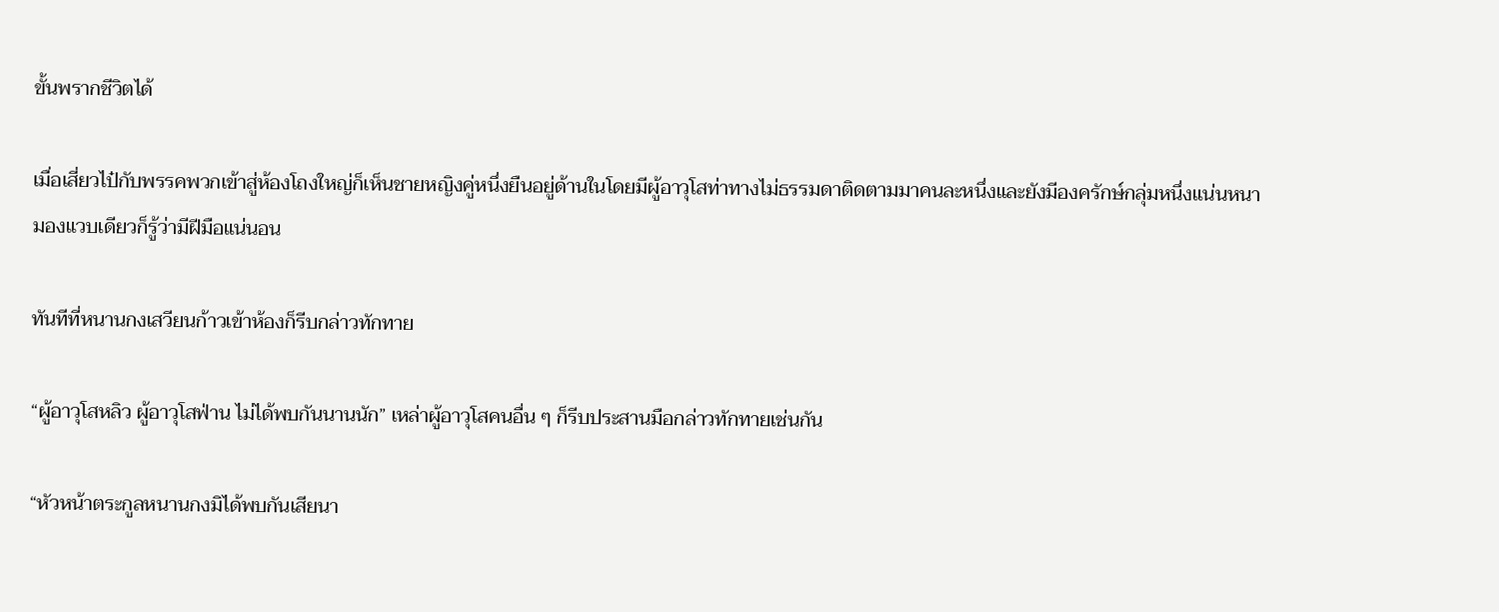ขั้นพรากชีวิตได้

เมื่อเสี่ยวไป๋กับพรรคพวกเข้าสู่ห้องโถงใหญ่ก็เห็นชายหญิงคู่หนึ่งยืนอยู่ด้านในโดยมีผู้อาวุโสท่าทางไม่ธรรมดาติดตามมาคนละหนึ่งและยังมีองครักษ์กลุ่มหนึ่งแน่นหนามองแวบเดียวก็รู้ว่ามีฝีมือแน่นอน

ทันทีที่หนานกงเสวียนก้าวเข้าห้องก็รีบกล่าวทักทาย

“ผู้อาวุโสหลิว ผู้อาวุโสฟ่าน ไม่ได้พบกันนานนัก” เหล่าผู้อาวุโสคนอื่น ๆ ก็รีบประสานมือกล่าวทักทายเช่นกัน

“หัวหน้าตระกูลหนานกงมิได้พบกันเสียนา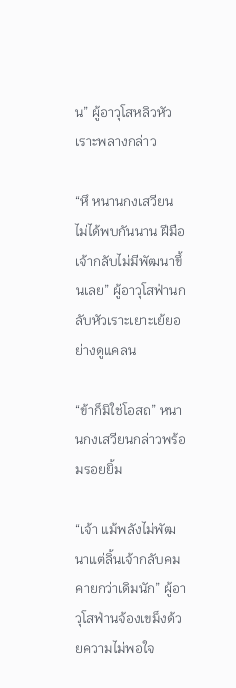น” ผู้อาวุโสหลิวหัวเราะพลางกล่าว

“หึ หนานกงเสวียน ไม่ได้พบกันนาน ฝีมือเจ้ากลับไม่มีพัฒนาขึ้นเลย” ผู้อาวุโสฟ่านกลับหัวเราะเยาะเย้ยอย่างดูแคลน

“ข้าก็มิใช่โอสถ” หนานกงเสวียนกล่าวพร้อมรอยยิ้ม

“เจ้า แม้พลังไม่พัฒนาแต่ลิ้นเจ้ากลับคมคายกว่าเดิมนัก” ผู้อาวุโสฟ่านจ้องเขม็งด้วยความไม่พอใจ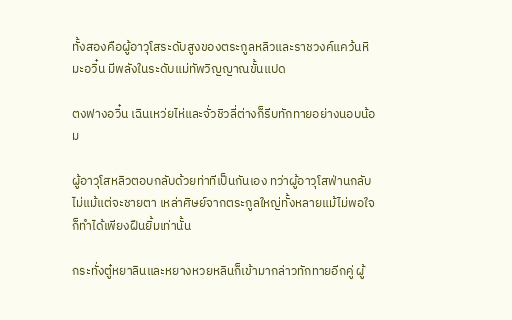ทั้งสองคือผู้อาวุโสระดับสูงของตระกูลหลิวและราชวงค์แคว้นหิมะอวิ๋น มีพลังในระดับแม่ทัพวิญญาณขั้นแปด

ตงฟางอวิ๋น เฉินเหว่ยไห่และจั่วชิวลี่ต่างก็รีบทักทายอย่างนอบน้อม

ผู้อาวุโสหลิวตอบกลับด้วยท่าทีเป็นกันเอง ทว่าผู้อาวุโสฟ่านกลับไม่แม้แต่จะชายตา เหล่าศิษย์จากตระกูลใหญ่ทั้งหลายแม้ไม่พอใจก็ทำได้เพียงฝืนยิ้มเท่านั้น

กระทั่งตู๋หยาลินและหยางหวยหลินก็เข้ามากล่าวทักทายอีกคู่ ผู้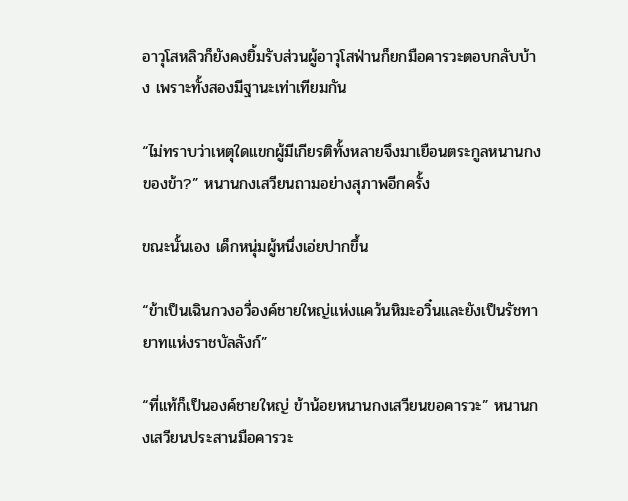อาวุโสหลิวก็ยังคงยิ้มรับส่วนผู้อาวุโสฟ่านก็ยกมือคารวะตอบกลับบ้าง เพราะทั้งสองมีฐานะเท่าเทียมกัน

“ไม่ทราบว่าเหตุใดแขกผู้มีเกียรติทั้งหลายจึงมาเยือนตระกูลหนานกงของข้า?” หนานกงเสวียนถามอย่างสุภาพอีกครั้ง

ขณะนั้นเอง เด็กหนุ่มผู้หนึ่งเอ่ยปากขึ้น

“ข้าเป็นเฉินกวงอวี่องค์ชายใหญ่แห่งแคว้นหิมะอวิ๋นและยังเป็นรัชทายาทแห่งราชบัลลังก์”

“ที่แท้ก็เป็นองค์ชายใหญ่ ข้าน้อยหนานกงเสวียนขอคารวะ” หนานกงเสวียนประสานมือคารวะ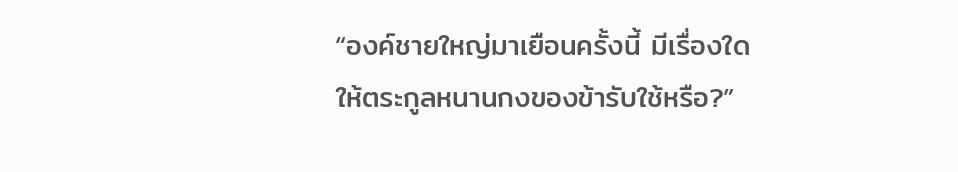“องค์ชายใหญ่มาเยือนครั้งนี้ มีเรื่องใดให้ตระกูลหนานกงของข้ารับใช้หรือ?”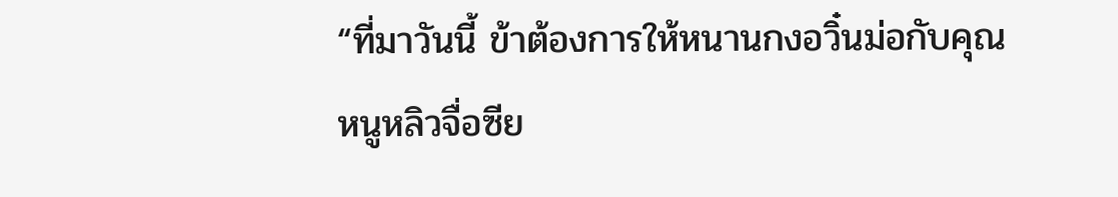“ที่มาวันนี้ ข้าต้องการให้หนานกงอวิ๋นม่อกับคุณหนูหลิวจื่อซีย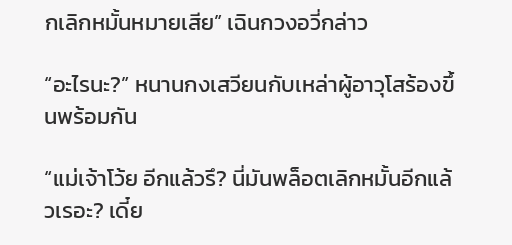กเลิกหมั้นหมายเสีย” เฉินกวงอวี่กล่าว

“อะไรนะ?” หนานกงเสวียนกับเหล่าผู้อาวุโสร้องขึ้นพร้อมกัน

“แม่เจ้าโว้ย อีกแล้วรึ? นี่มันพล็อตเลิกหมั้นอีกแล้วเรอะ? เดี๋ย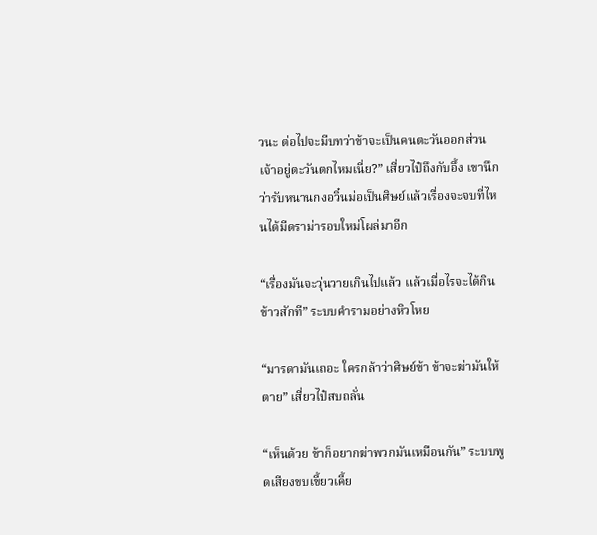วนะ ต่อไปจะมีบทว่าข้าจะเป็นคนตะวันออกส่วนเจ้าอยู่ตะวันตกไหมเนี่ย?” เสี่ยวไป๋ถึงกับอึ้ง เขานึกว่ารับหนานกงอวิ๋นม่อเป็นศิษย์แล้วเรื่องจะจบที่ไหนได้มีดราม่ารอบใหม่โผล่มาอีก

“เรื่องมันจะวุ่นวายเกินไปแล้ว แล้วเมื่อไรจะได้กินข้าวสักที” ระบบคำรามอย่างหิวโหย

“มารดามันเถอะ ใครกล้าว่าศิษย์ข้า ข้าจะฆ่ามันให้ตาย” เสี่ยวไป๋สบถลั่น

“เห็นด้วย ข้าก็อยากฆ่าพวกมันเหมือนกัน” ระบบพูดเสียงขบเขี้ยวเคี้ย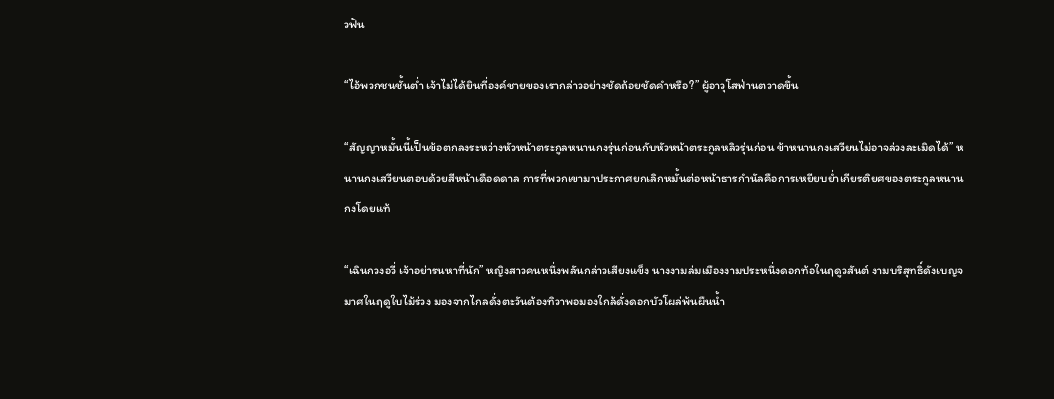วฟัน

“ไอ้พวกชนชั้นต่ำ เจ้าไม่ได้ยินที่องค์ชายของเรากล่าวอย่างชัดถ้อยชัดคำหรือ?” ผู้อาวุโสฟ่านตวาดขึ้น

“สัญญาหมั้นนี้เป็นข้อตกลงระหว่างหัวหน้าตระกูลหนานกงรุ่นก่อนกับหัวหน้าตระกูลหลิวรุ่นก่อน ข้าหนานกงเสวียนไม่อาจล่วงละเมิดได้” หนานกงเสวียนตอบด้วยสีหน้าเดือดดาล การที่พวกเขามาประกาศยกเลิกหมั้นต่อหน้าธารกำนัลคือการเหยียบย่ำเกียรติยศของตระกูลหนานกงโดยแท้

“เฉินกวงอวี่ เจ้าอย่ารนหาที่นัก” หญิงสาวคนหนึ่งพลันกล่าวเสียงแข็ง นางงามล่มเมืองงามประหนึ่งดอกท้อในฤดูวสันต์ งามบริสุทธิ์ดังเบญจมาศในฤดูใบไม้ร่วง มองจากไกลดั่งตะวันต้องทิวาพอมองใกล้ดั่งดอกบัวโผล่พ้นผืนน้ำ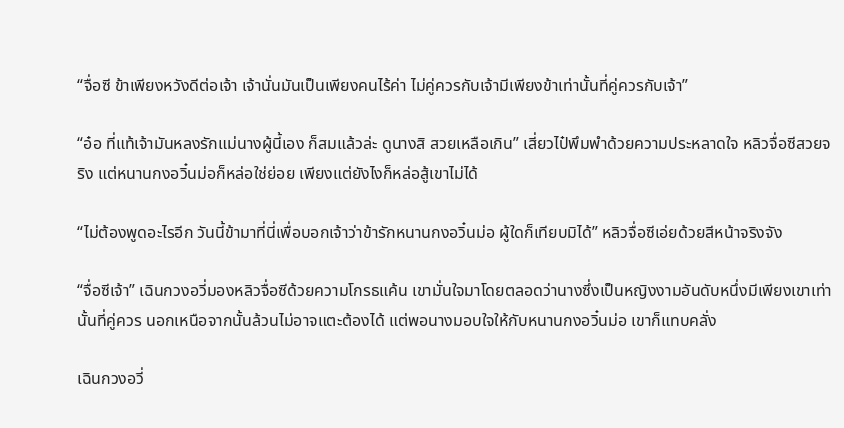“จื่อซี ข้าเพียงหวังดีต่อเจ้า เจ้านั่นมันเป็นเพียงคนไร้ค่า ไม่คู่ควรกับเจ้ามีเพียงข้าเท่านั้นที่คู่ควรกับเจ้า”

“อ๋อ ที่แท้เจ้ามันหลงรักแม่นางผู้นี้เอง ก็สมแล้วล่ะ ดูนางสิ สวยเหลือเกิน” เสี่ยวไป๋พึมพำด้วยความประหลาดใจ หลิวจื่อซีสวยจริง แต่หนานกงอวิ๋นม่อก็หล่อใช่ย่อย เพียงแต่ยังไงก็หล่อสู้เขาไม่ได้

“ไม่ต้องพูดอะไรอีก วันนี้ข้ามาที่นี่เพื่อบอกเจ้าว่าข้ารักหนานกงอวิ๋นม่อ ผู้ใดก็เทียบมิได้” หลิวจื่อซีเอ่ยด้วยสีหน้าจริงจัง

“จื่อซีเจ้า” เฉินกวงอวี่มองหลิวจื่อซีด้วยความโกรธแค้น เขามั่นใจมาโดยตลอดว่านางซึ่งเป็นหญิงงามอันดับหนึ่งมีเพียงเขาเท่านั้นที่คู่ควร นอกเหนือจากนั้นล้วนไม่อาจแตะต้องได้ แต่พอนางมอบใจให้กับหนานกงอวิ๋นม่อ เขาก็แทบคลั่ง

เฉินกวงอวี่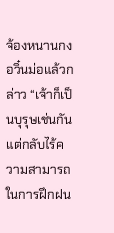จ้องหนานกงอวิ๋นม่อแล้วกล่าว “เจ้าก็เป็นบุรุษเช่นกัน แต่กลับไร้ความสามารถในการฝึกฝน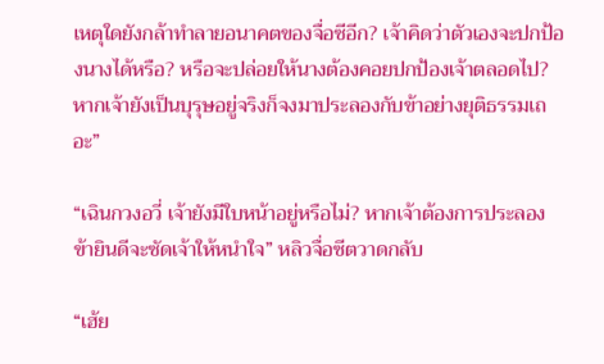เหตุใดยังกล้าทำลายอนาคตของจื่อซีอีก? เจ้าคิดว่าตัวเองจะปกป้องนางได้หรือ? หรือจะปล่อยให้นางต้องคอยปกป้องเจ้าตลอดไป? หากเจ้ายังเป็นบุรุษอยู่จริงก็จงมาประลองกับข้าอย่างยุติธรรมเถอะ”

“เฉินกวงอวี่ เจ้ายังมีใบหน้าอยู่หรือไม่? หากเจ้าต้องการประลอง ข้ายินดีจะซัดเจ้าให้หนำใจ” หลิวจื่อซีตวาดกลับ

“เฮ้ย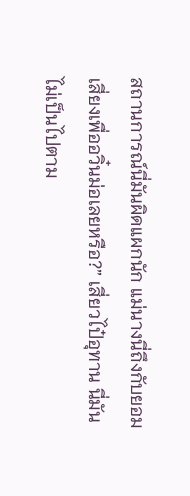สถานการณ์นี่มันผิดแผกนัก แม่นางนี่ถึงกับยอมเสี่ยงเพื่ออวิ๋นม่อเลยหรือ?” เสี่ยวไป๋อุทาน นี่มันไม่เป็นไปตาม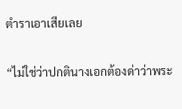ตำราเอาเสียเลย

“ไม่ใช่ว่าปกตินางเอกต้องด่าว่าพระ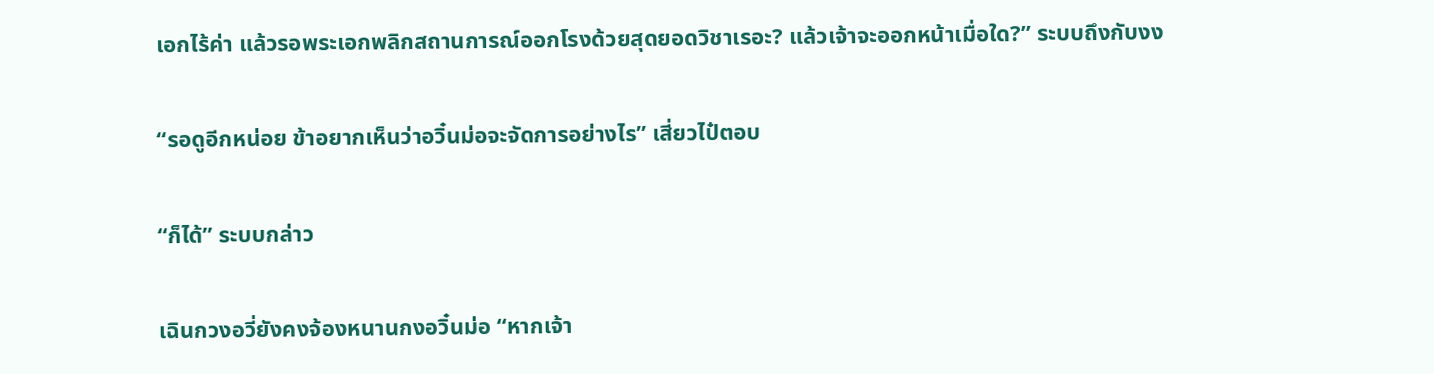เอกไร้ค่า แล้วรอพระเอกพลิกสถานการณ์ออกโรงด้วยสุดยอดวิชาเรอะ? แล้วเจ้าจะออกหน้าเมื่อใด?” ระบบถึงกับงง

“รอดูอีกหน่อย ข้าอยากเห็นว่าอวิ๋นม่อจะจัดการอย่างไร” เสี่ยวไป๋ตอบ

“ก็ได้” ระบบกล่าว

เฉินกวงอวี่ยังคงจ้องหนานกงอวิ๋นม่อ “หากเจ้า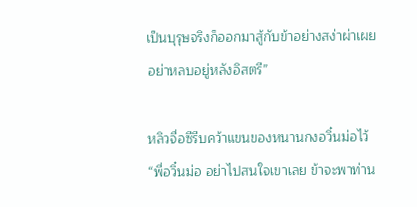เป็นบุรุษจริงก็ออกมาสู้กับข้าอย่างสง่าผ่าเผย อย่าหลบอยู่หลังอิสตรี”

หลิวจื่อซีรีบคว้าแขนของหนานกงอวิ๋นม่อไว้ “พี่อวิ๋นม่อ อย่าไปสนใจเขาเลย ข้าจะพาท่าน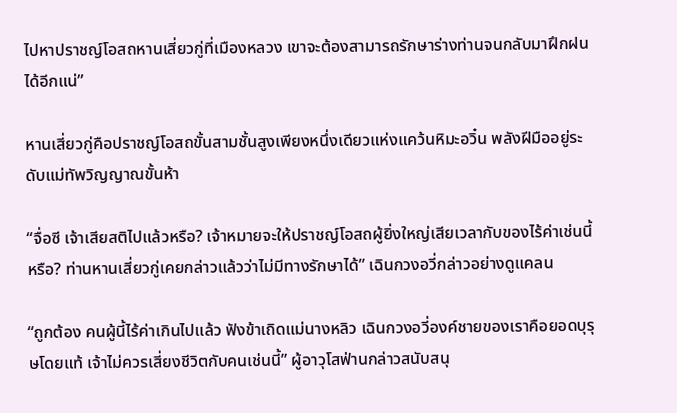ไปหาปราชญ์โอสถหานเสี่ยวกู่ที่เมืองหลวง เขาจะต้องสามารถรักษาร่างท่านจนกลับมาฝึกฝนได้อีกแน่”

หานเสี่ยวกู่คือปราชญ์โอสถขั้นสามชั้นสูงเพียงหนึ่งเดียวแห่งแคว้นหิมะอวิ๋น พลังฝีมืออยู่ระดับแม่ทัพวิญญาณขั้นห้า

“จื่อซี เจ้าเสียสติไปแล้วหรือ? เจ้าหมายจะให้ปราชญ์โอสถผู้ยิ่งใหญ่เสียเวลากับของไร้ค่าเช่นนี้หรือ? ท่านหานเสี่ยวกู่เคยกล่าวแล้วว่าไม่มีทางรักษาได้” เฉินกวงอวี่กล่าวอย่างดูแคลน

“ถูกต้อง คนผู้นี้ไร้ค่าเกินไปแล้ว ฟังข้าเถิดแม่นางหลิว เฉินกวงอวี่องค์ชายของเราคือยอดบุรุษโดยแท้ เจ้าไม่ควรเสี่ยงชีวิตกับคนเช่นนี้” ผู้อาวุโสฟ่านกล่าวสนับสนุ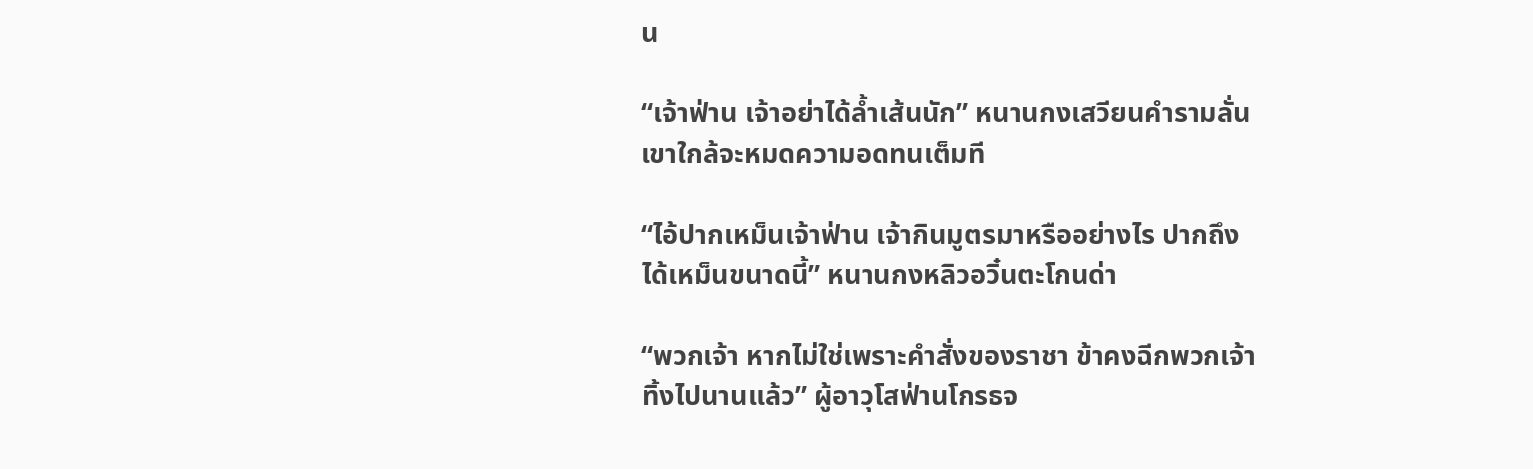น

“เจ้าฟ่าน เจ้าอย่าได้ล้ำเส้นนัก” หนานกงเสวียนคำรามลั่น เขาใกล้จะหมดความอดทนเต็มที

“ไอ้ปากเหม็นเจ้าฟ่าน เจ้ากินมูตรมาหรืออย่างไร ปากถึงได้เหม็นขนาดนี้” หนานกงหลิวอวิ๋นตะโกนด่า

“พวกเจ้า หากไม่ใช่เพราะคำสั่งของราชา ข้าคงฉีกพวกเจ้าทิ้งไปนานแล้ว” ผู้อาวุโสฟ่านโกรธจ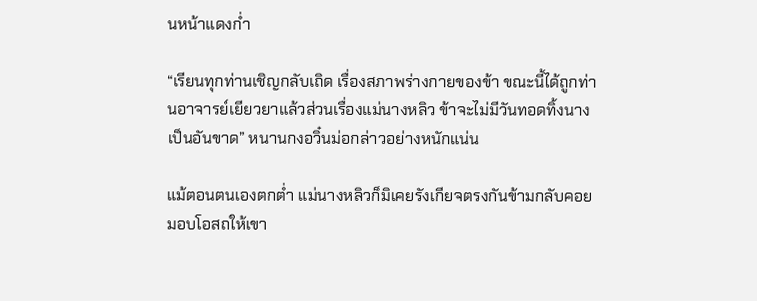นหน้าแดงก่ำ

“เรียนทุกท่านเชิญกลับเถิด เรื่องสภาพร่างกายของข้า ขณะนี้ได้ถูกท่านอาจารย์เยียวยาแล้วส่วนเรื่องแม่นางหลิว ข้าจะไม่มีวันทอดทิ้งนางเป็นอันขาด” หนานกงอวิ๋นม่อกล่าวอย่างหนักแน่น

แม้ตอนตนเองตกต่ำ แม่นางหลิวก็มิเคยรังเกียจตรงกันข้ามกลับคอยมอบโอสถให้เขา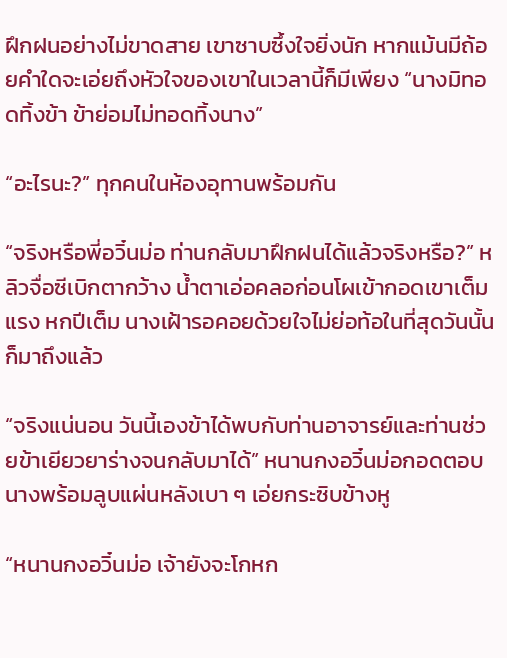ฝึกฝนอย่างไม่ขาดสาย เขาซาบซึ้งใจยิ่งนัก หากแม้นมีถ้อยคำใดจะเอ่ยถึงหัวใจของเขาในเวลานี้ก็มีเพียง “นางมิทอดทิ้งข้า ข้าย่อมไม่ทอดทิ้งนาง”

“อะไรนะ?” ทุกคนในห้องอุทานพร้อมกัน

“จริงหรือพี่อวิ๋นม่อ ท่านกลับมาฝึกฝนได้แล้วจริงหรือ?” หลิวจื่อซีเบิกตากว้าง น้ำตาเอ่อคลอก่อนโผเข้ากอดเขาเต็มแรง หกปีเต็ม นางเฝ้ารอคอยด้วยใจไม่ย่อท้อในที่สุดวันนั้นก็มาถึงแล้ว

“จริงแน่นอน วันนี้เองข้าได้พบกับท่านอาจารย์และท่านช่วยข้าเยียวยาร่างจนกลับมาได้” หนานกงอวิ๋นม่อกอดตอบนางพร้อมลูบแผ่นหลังเบา ๆ เอ่ยกระซิบข้างหู

“หนานกงอวิ๋นม่อ เจ้ายังจะโกหก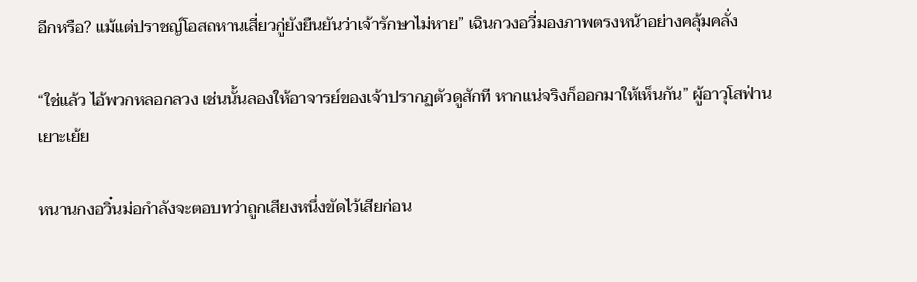อีกหรือ? แม้แต่ปราชญ์โอสถหานเสี่ยวกู่ยังยืนยันว่าเจ้ารักษาไม่หาย” เฉินกวงอวี่มองภาพตรงหน้าอย่างคลุ้มคลั่ง

“ใช่แล้ว ไอ้พวกหลอกลวง เช่นนั้นลองให้อาจารย์ของเจ้าปรากฏตัวดูสักที หากแน่จริงก็ออกมาให้เห็นกัน” ผู้อาวุโสฟ่านเยาะเย้ย

หนานกงอวิ๋นม่อกำลังจะตอบทว่าถูกเสียงหนึ่งขัดไว้เสียก่อน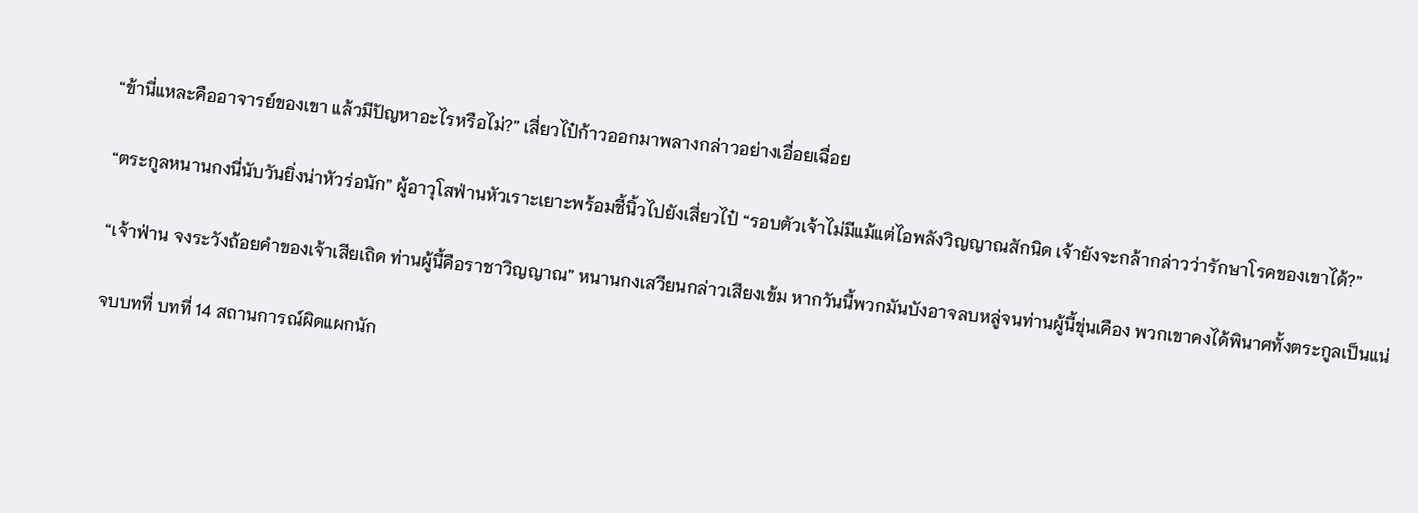“ข้านี่แหละคืออาจารย์ของเขา แล้วมีปัญหาอะไรหรือไม่?” เสี่ยวไป๋ก้าวออกมาพลางกล่าวอย่างเอื่อยเฉื่อย

“ตระกูลหนานกงนี่นับวันยิ่งน่าหัวร่อนัก” ผู้อาวุโสฟ่านหัวเราะเยาะพร้อมชี้นิ้วไปยังเสี่ยวไป๋ “รอบตัวเจ้าไม่มีแม้แต่ไอพลังวิญญาณสักนิด เจ้ายังจะกล้ากล่าวว่ารักษาโรคของเขาได้?”

“เจ้าฟ่าน จงระวังถ้อยคำของเจ้าเสียเถิด ท่านผู้นี้คือราชาวิญญาณ” หนานกงเสวียนกล่าวเสียงเข้ม หากวันนี้พวกมันบังอาจลบหลู่จนท่านผู้นี้ขุ่นเคือง พวกเขาคงได้พินาศทั้งตระกูลเป็นแน่

จบบทที่ บทที่ 14 สถานการณ์ผิดแผกนัก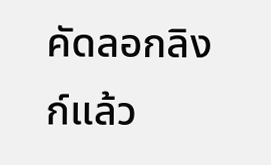คัดลอกลิงก์แล้ว